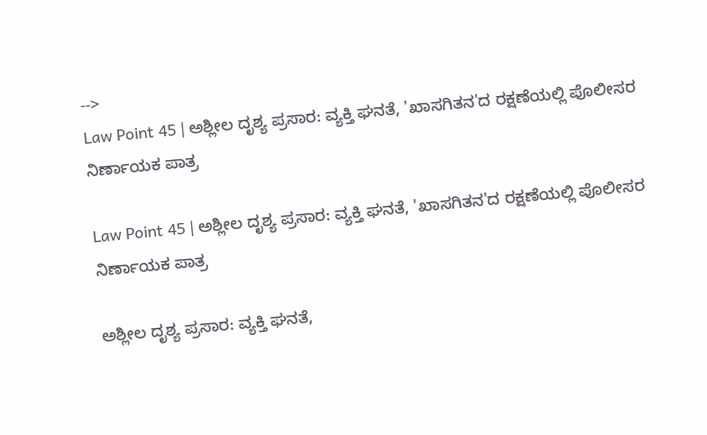-->
Law Point 45 | ಅಶ್ಲೀಲ ದೃಶ್ಯ ಪ್ರಸಾರ: ವ್ಯಕ್ತಿ ಘನತೆ, 'ಖಾಸಗಿತನ'ದ ರಕ್ಷಣೆಯಲ್ಲಿ ಪೊಲೀಸರ ನಿರ್ಣಾಯಕ ಪಾತ್ರ

Law Point 45 | ಅಶ್ಲೀಲ ದೃಶ್ಯ ಪ್ರಸಾರ: ವ್ಯಕ್ತಿ ಘನತೆ, 'ಖಾಸಗಿತನ'ದ ರಕ್ಷಣೆಯಲ್ಲಿ ಪೊಲೀಸರ ನಿರ್ಣಾಯಕ ಪಾತ್ರ

ಅಶ್ಲೀಲ ದೃಶ್ಯ ಪ್ರಸಾರ: ವ್ಯಕ್ತಿ ಘನತೆ,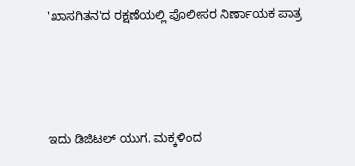'ಖಾಸಗಿತನ'ದ ರಕ್ಷಣೆಯಲ್ಲಿ ಪೊಲೀಸರ ನಿರ್ಣಾಯಕ ಪಾತ್ರ





ಇದು ಡಿಜಿಟಲ್ ಯುಗ. ಮಕ್ಕಳಿಂದ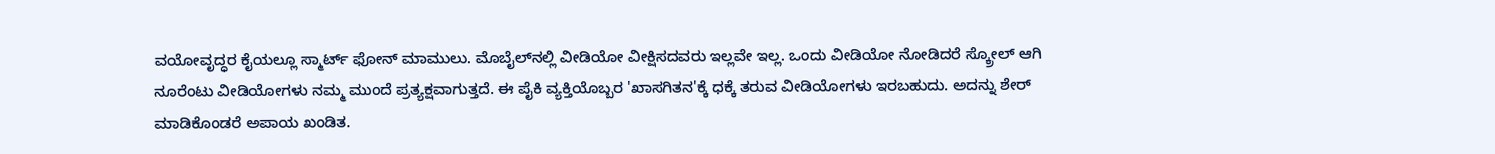ವಯೋವೃದ್ಧರ ಕೈಯಲ್ಲೂ ಸ್ಮಾರ್ಟ್ ಫೋನ್ ಮಾಮುಲು. ಮೊಬೈಲ್‌ನಲ್ಲಿ ವೀಡಿಯೋ ವೀಕ್ಷಿಸದವರು ಇಲ್ಲವೇ ಇಲ್ಲ. ಒಂದು ವೀಡಿಯೋ ನೋಡಿದರೆ ಸ್ಕ್ರೋಲ್ ಆಗಿ ನೂರೆಂಟು ವೀಡಿಯೋಗಳು ನಮ್ಮ ಮುಂದೆ ಪ್ರತ್ಯಕ್ಷವಾಗುತ್ತದೆ. ಈ ಪೈಕಿ ವ್ಯಕ್ತಿಯೊಬ್ಬರ 'ಖಾಸಗಿತನ'ಕ್ಕೆ ಧಕ್ಕೆ ತರುವ ವೀಡಿಯೋಗಳು ಇರಬಹುದು. ಅದನ್ನು ಶೇರ್ ಮಾಡಿಕೊಂಡರೆ ಅಪಾಯ ಖಂಡಿತ.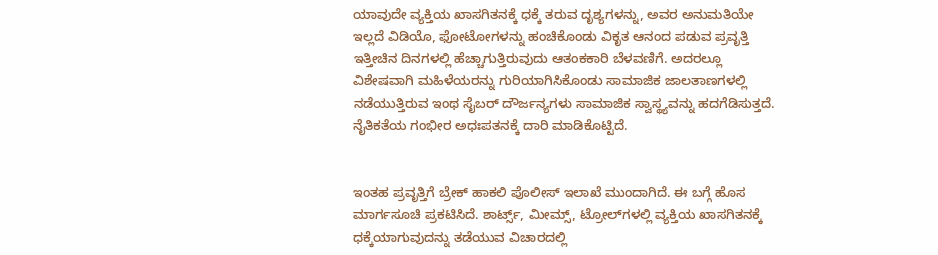ಯಾವುದೇ ವ್ಯಕ್ತಿಯ ಖಾಸಗಿತನಕ್ಕೆ ಧಕ್ಕೆ ತರುವ ದೃಶ್ಯಗಳನ್ನು, ಅವರ ಅನುಮತಿಯೇ ಇಲ್ಲದೆ ವಿಡಿಯೊ, ಫೋಟೋಗಳನ್ನು ಹಂಚಿಕೊಂಡು ವಿಕೃತ ಆನಂದ ಪಡುವ ಪ್ರವೃತ್ತಿ ಇತ್ತೀಚಿನ ದಿನಗಳಲ್ಲಿ ಹೆಚ್ಚಾಗುತ್ತಿರುವುದು ಆತಂಕಕಾರಿ ಬೆಳವಣಿಗೆ. ಅದರಲ್ಲೂ ವಿಶೇಷವಾಗಿ ಮಹಿಳೆಯರನ್ನು ಗುರಿಯಾಗಿಸಿಕೊಂಡು ಸಾಮಾಜಿಕ ಜಾಲತಾಣಗಳಲ್ಲಿ ನಡೆಯುತ್ತಿರುವ ಇಂಥ ಸೈಬರ್ ದೌರ್ಜನ್ಯಗಳು ಸಾಮಾಜಿಕ ಸ್ವಾಸ್ಥ್ಯವನ್ನು ಹದಗೆಡಿಸುತ್ತದೆ. ನೈತಿಕತೆಯ ಗಂಭೀರ ಅಧಃಪತನಕ್ಕೆ ದಾರಿ ಮಾಡಿಕೊಟ್ಟಿದೆ.


ಇಂತಹ ಪ್ರವೃತ್ತಿಗೆ ಬ್ರೇಕ್ ಹಾಕಲಿ ಪೊಲೀಸ್ ಇಲಾಖೆ ಮುಂದಾಗಿದೆ. ಈ ಬಗ್ಗೆ ಹೊಸ ಮಾರ್ಗಸೂಚಿ ಪ್ರಕಟಿಸಿದೆ. ಶಾರ್ಟ್ಸ್‌, ಮೀಮ್ಸ್‌, ಟ್ರೋಲ್‌ಗಳಲ್ಲಿ ವ್ಯಕ್ತಿಯ ಖಾಸಗಿತನಕ್ಕೆ ಧಕ್ಕೆಯಾಗುವುದನ್ನು ತಡೆಯುವ ವಿಚಾರದಲ್ಲಿ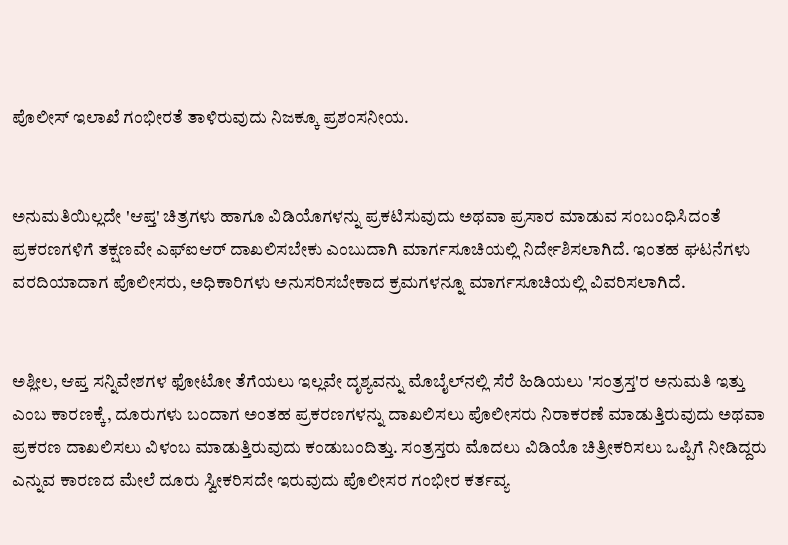ಪೊಲೀಸ್ ಇಲಾಖೆ ಗಂಭೀರತೆ ತಾಳಿರುವುದು ನಿಜಕ್ಕೂ ಪ್ರಶಂಸನೀಯ.


ಅನುಮತಿಯಿಲ್ಲದೇ 'ಆಪ್ತ' ಚಿತ್ರಗಳು ಹಾಗೂ ವಿಡಿಯೊಗಳನ್ನು ಪ್ರಕಟಿಸುವುದು ಅಥವಾ ಪ್ರಸಾರ ಮಾಡುವ ಸಂಬಂಧಿಸಿದಂತೆ ಪ್ರಕರಣಗಳಿಗೆ ತಕ್ಷಣವೇ ಎಫ್‌ಐಆರ್‌ ದಾಖಲಿಸಬೇಕು ಎಂಬುದಾಗಿ ಮಾರ್ಗಸೂಚಿಯಲ್ಲಿ ನಿರ್ದೇಶಿಸಲಾಗಿದೆ. ಇಂತಹ ಘಟನೆಗಳು ವರದಿಯಾದಾಗ ಪೊಲೀಸರು, ಅಧಿಕಾರಿಗಳು ಅನುಸರಿಸಬೇಕಾದ ಕ್ರಮಗಳನ್ನೂ ಮಾರ್ಗಸೂಚಿಯಲ್ಲಿ ವಿವರಿಸಲಾಗಿದೆ.


ಅಶ್ಲೀಲ, ಆಪ್ತ ಸನ್ನಿವೇಶಗಳ ಫೋಟೋ ತೆಗೆಯಲು ಇಲ್ಲವೇ ದೃಶ್ಯವನ್ನು ಮೊಬೈಲ್‌ನಲ್ಲಿ ಸೆರೆ ಹಿಡಿಯಲು 'ಸಂತ್ರಸ್ತ'ರ ಅನುಮತಿ ಇತ್ತು ಎಂಬ ಕಾರಣಕ್ಕೆ, ದೂರುಗಳು ಬಂದಾಗ ಅಂತಹ ಪ್ರಕರಣಗಳನ್ನು ದಾಖಲಿಸಲು ಪೊಲೀಸರು ನಿರಾಕರಣೆ ಮಾಡುತ್ತಿರುವುದು ಅಥವಾ ಪ್ರಕರಣ ದಾಖಲಿಸಲು ವಿಳಂಬ ಮಾಡುತ್ತಿರುವುದು ಕಂಡುಬಂದಿತ್ತು. ಸಂತ್ರಸ್ತರು ಮೊದಲು ವಿಡಿಯೊ ಚಿತ್ರೀಕರಿಸಲು ಒಪ್ಪಿಗೆ ನೀಡಿದ್ದರು ಎನ್ನುವ ಕಾರಣದ ಮೇಲೆ ದೂರು ಸ್ವೀಕರಿಸದೇ ಇರುವುದು ಪೊಲೀಸರ ಗಂಭೀರ ಕರ್ತವ್ಯ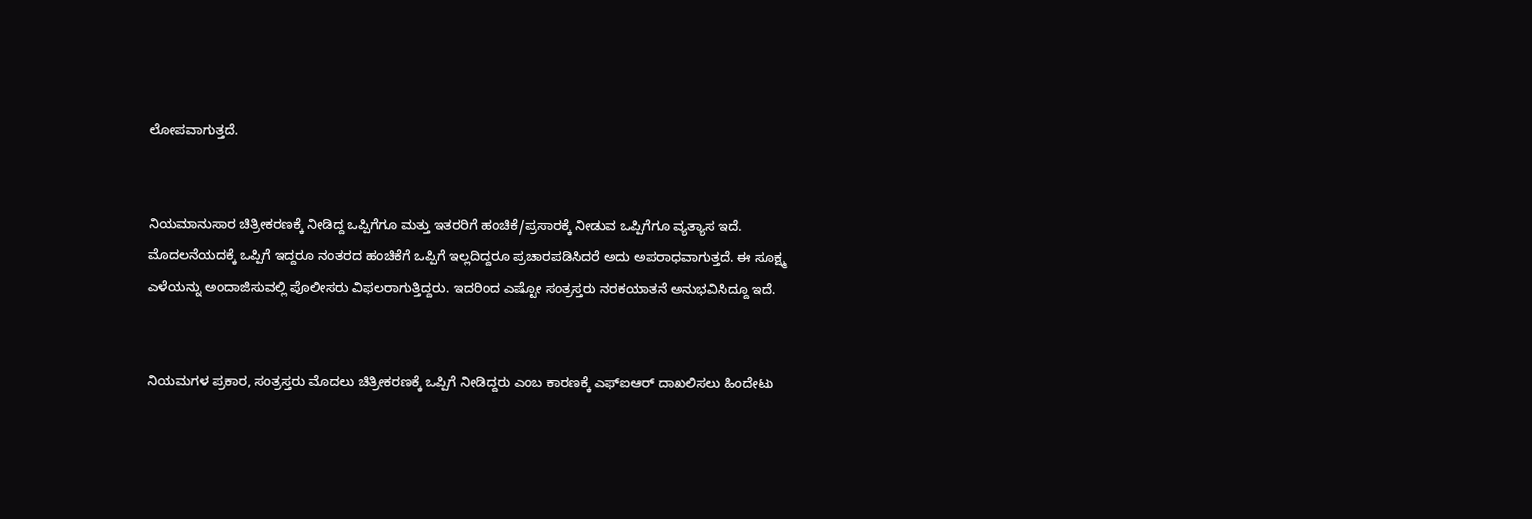ಲೋಪವಾಗುತ್ತದೆ.


ನಿಯಮಾನುಸಾರ ಚಿತ್ರೀಕರಣಕ್ಕೆ ನೀಡಿದ್ದ ಒಪ್ಪಿಗೆಗೂ ಮತ್ತು ಇತರರಿಗೆ ಹಂಚಿಕೆ/ಪ್ರಸಾರಕ್ಕೆ ನೀಡುವ ಒಪ್ಪಿಗೆಗೂ ವ್ಯತ್ಯಾಸ ಇದೆ. ಮೊದಲನೆಯದಕ್ಕೆ ಒಪ್ಪಿಗೆ ಇದ್ದರೂ ನಂತರದ ಹಂಚಿಕೆಗೆ ಒಪ್ಪಿಗೆ ಇಲ್ಲದಿದ್ದರೂ ಪ್ರಚಾರಪಡಿಸಿದರೆ ಅದು ಅಪರಾಧವಾಗುತ್ತದೆ. ಈ ಸೂಕ್ಷ್ಮ ಎಳೆಯನ್ನು ಅಂದಾಜಿಸುವಲ್ಲಿ ಪೊಲೀಸರು ವಿಫಲರಾಗುತ್ತಿದ್ದರು. ಇದರಿಂದ ಎಷ್ಟೋ ಸಂತ್ರಸ್ತರು ನರಕಯಾತನೆ ಅನುಭವಿಸಿದ್ದೂ ಇದೆ.


ನಿಯಮಗಳ ಪ್ರಕಾರ, ಸಂತ್ರಸ್ತರು ಮೊದಲು ಚಿತ್ರೀಕರಣಕ್ಕೆ ಒಪ್ಪಿಗೆ ನೀಡಿದ್ದರು ಎಂಬ ಕಾರಣಕ್ಕೆ ಎಫ್‌ಐಆರ್ ದಾಖಲಿಸಲು ಹಿಂದೇಟು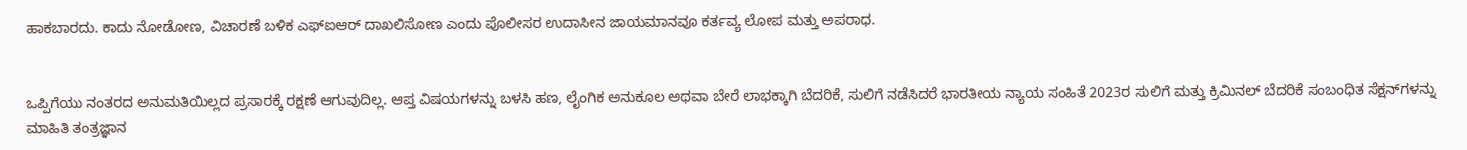ಹಾಕಬಾರದು. ಕಾದು ನೋಡೋಣ, ವಿಚಾರಣೆ ಬಳಿಕ ಎಫ್‌ಐಆರ್ ದಾಖಲಿಸೋಣ ಎಂದು ಪೊಲೀಸರ ಉದಾಸೀನ ಜಾಯಮಾನವೂ ಕರ್ತವ್ಯ ಲೋಪ ಮತ್ತು ಅಪರಾಧ.


ಒಪ್ಪಿಗೆಯು ನಂತರದ ಅನುಮತಿಯಿಲ್ಲದ ಪ್ರಸಾರಕ್ಕೆ ರಕ್ಷಣೆ ಆಗುವುದಿಲ್ಲ. ಆಪ್ತ ವಿಷಯಗಳನ್ನು ಬಳಸಿ ಹಣ, ಲೈಂಗಿಕ ಅನುಕೂಲ ಅಥವಾ ಬೇರೆ ಲಾಭಕ್ಕಾಗಿ ಬೆದರಿಕೆ, ಸುಲಿಗೆ ನಡೆಸಿದರೆ ಭಾರತೀಯ ನ್ಯಾಯ ಸಂಹಿತೆ 2023ರ ಸುಲಿಗೆ ಮತ್ತು ಕ್ರಿಮಿನಲ್ ಬೆದರಿಕೆ ಸಂಬಂಧಿತ ಸೆಕ್ಷನ್‌ಗಳನ್ನು ಮಾಹಿತಿ ತಂತ್ರಜ್ಞಾನ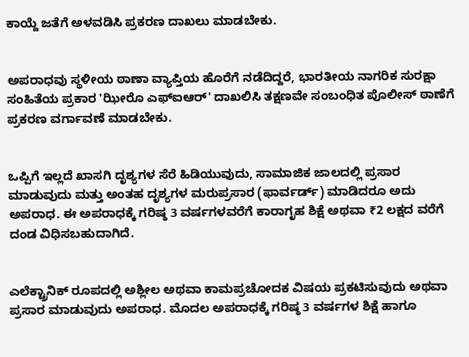ಕಾಯ್ದೆ ಜತೆಗೆ ಅಳವಡಿಸಿ ಪ್ರಕರಣ ದಾಖಲು ಮಾಡಬೇಕು.


ಅಪರಾಧವು ಸ್ಥಳೀಯ ಠಾಣಾ ವ್ಯಾಪ್ತಿಯ ಹೊರೆಗೆ ನಡೆದಿದ್ದರೆ, ಭಾರತೀಯ ನಾಗರಿಕ ಸುರಕ್ಷಾ ಸಂಹಿತೆಯ ಪ್ರಕಾರ 'ಝೀರೊ ಎಫ್‌ಐಆರ್' ದಾಖಲಿಸಿ ತಕ್ಷಣವೇ ಸಂಬಂಧಿತ ಪೊಲೀಸ್ ಠಾಣೆಗೆ ಪ್ರಕರಣ ವರ್ಗಾವಣೆ ಮಾಡಬೇಕು.


ಒಪ್ಪಿಗೆ ಇಲ್ಲದೆ ಖಾಸಗಿ ದೃಶ್ಯಗಳ ಸೆರೆ ಹಿಡಿಯುವುದು, ಸಾಮಾಜಿಕ ಜಾಲದಲ್ಲಿ ಪ್ರಸಾರ ಮಾಡುವುದು ಮತ್ತು ಅಂತಹ ದೃಶ್ಯಗಳ ಮರುಪ್ರಸಾರ (ಫಾರ್ವರ್ಡ್‌) ಮಾಡಿದರೂ ಅದು ಅಪರಾಧ. ಈ ಅಪರಾಧಕ್ಕೆ ಗರಿಷ್ಠ 3 ವರ್ಷಗಳವರೆಗೆ ಕಾರಾಗೃಹ ಶಿಕ್ಷೆ ಅಥವಾ ₹2 ಲಕ್ಷದ ವರೆಗೆ ದಂಡ ವಿಧಿಸಬಹುದಾಗಿದೆ.


ಎಲೆಕ್ಟ್ರಾನಿಕ್ ರೂಪದಲ್ಲಿ ಅಶ್ಲೀಲ ಅಥವಾ ಕಾಮಪ್ರಚೋದಕ ವಿಷಯ ಪ್ರಕಟಿಸುವುದು ಅಥವಾ ಪ್ರಸಾರ ಮಾಡುವುದು ಅಪರಾಧ. ಮೊದಲ ಅಪರಾಧಕ್ಕೆ ಗರಿಷ್ಠ 3 ವರ್ಷಗಳ ಶಿಕ್ಷೆ ಹಾಗೂ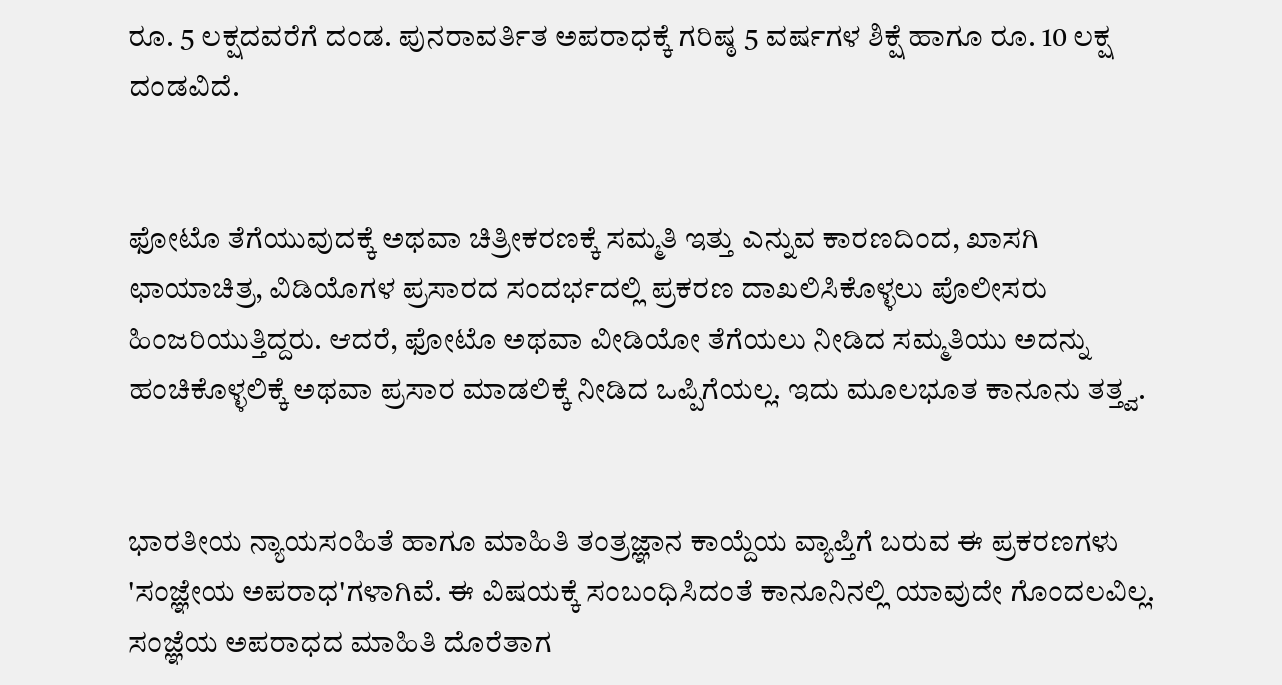ರೂ. 5 ಲಕ್ಷದವರೆಗೆ ದಂಡ. ಪುನರಾವರ್ತಿತ ಅಪರಾಧಕ್ಕೆ ಗರಿಷ್ಠ 5 ವರ್ಷಗಳ ಶಿಕ್ಷೆ ಹಾಗೂ ರೂ. 10 ಲಕ್ಷ ದಂಡವಿದೆ.


ಫೋಟೊ ತೆಗೆಯುವುದಕ್ಕೆ ಅಥವಾ ಚಿತ್ರೀಕರಣಕ್ಕೆ ಸಮ್ಮತಿ ಇತ್ತು ಎನ್ನುವ ಕಾರಣದಿಂದ, ಖಾಸಗಿ ಛಾಯಾಚಿತ್ರ, ವಿಡಿಯೊಗಳ ಪ್ರಸಾರದ ಸಂದರ್ಭದಲ್ಲಿ ಪ್ರಕರಣ ದಾಖಲಿಸಿಕೊಳ್ಳಲು ಪೊಲೀಸರು ಹಿಂಜರಿಯುತ್ತಿದ್ದರು. ಆದರೆ, ಫೋಟೊ ಅಥವಾ ವೀಡಿಯೋ ತೆಗೆಯಲು ನೀಡಿದ ಸಮ್ಮತಿಯು ಅದನ್ನು ಹಂಚಿಕೊಳ್ಳಲಿಕ್ಕೆ ಅಥವಾ ಪ್ರಸಾರ ಮಾಡಲಿಕ್ಕೆ ನೀಡಿದ ಒಪ್ಪಿಗೆಯಲ್ಲ. ಇದು ಮೂಲಭೂತ ಕಾನೂನು ತತ್ತ್ವ.


ಭಾರತೀಯ ನ್ಯಾಯಸಂಹಿತೆ ಹಾಗೂ ಮಾಹಿತಿ ತಂತ್ರಜ್ಞಾನ ಕಾಯ್ದೆಯ ವ್ಯಾಪ್ತಿಗೆ ಬರುವ ಈ ಪ್ರಕರಣಗಳು 'ಸಂಜ್ಞೇಯ ಅಪರಾಧ'ಗಳಾಗಿವೆ. ಈ ವಿಷಯಕ್ಕೆ ಸಂಬಂಧಿಸಿದಂತೆ ಕಾನೂನಿನಲ್ಲಿ ಯಾವುದೇ ಗೊಂದಲವಿಲ್ಲ. ಸಂಜ್ಞೆಯ ಅಪರಾಧದ ಮಾಹಿತಿ ದೊರೆತಾಗ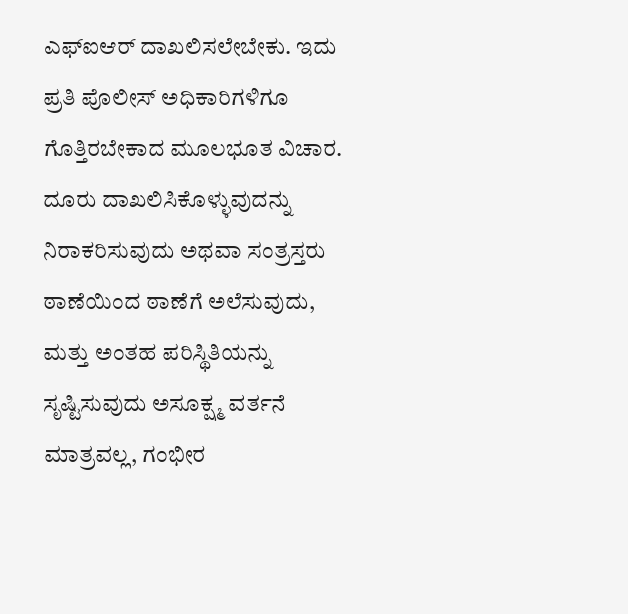ಎಫ್‌ಐಆರ್ ದಾಖಲಿಸಲೇಬೇಕು. ಇದು ಪ್ರತಿ ಪೊಲೀಸ್ ಅಧಿಕಾರಿಗಳಿಗೂ ಗೊತ್ತಿರಬೇಕಾದ ಮೂಲಭೂತ ವಿಚಾರ. ದೂರು ದಾಖಲಿಸಿಕೊಳ್ಳುವುದನ್ನು ನಿರಾಕರಿಸುವುದು ಅಥವಾ ಸಂತ್ರಸ್ತರು ಠಾಣೆಯಿಂದ ಠಾಣೆಗೆ ಅಲೆಸುವುದು, ಮತ್ತು ಅಂತಹ ಪರಿಸ್ಥಿತಿಯನ್ನು ಸೃಷ್ಟಿಸುವುದು ಅಸೂಕ್ಷ್ಮ ವರ್ತನೆ ಮಾತ್ರವಲ್ಲ, ಗಂಭೀರ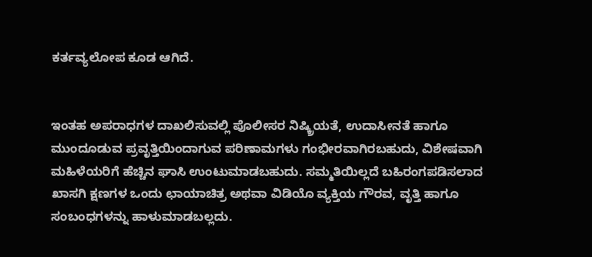ಕರ್ತವ್ಯಲೋಪ ಕೂಡ ಆಗಿದೆ.


ಇಂತಹ ಅಪರಾಧಗಳ ದಾಖಲಿಸುವಲ್ಲಿ ಪೊಲೀಸರ ನಿಷ್ಕ್ರಿಯತೆ, ಉದಾಸೀನತೆ ಹಾಗೂ ಮುಂದೂಡುವ ಪ್ರವೃತ್ತಿಯಿಂದಾಗುವ ಪರಿಣಾಮಗಳು ಗಂಭೀರವಾಗಿರಬಹುದು, ವಿಶೇಷವಾಗಿ ಮಹಿಳೆಯರಿಗೆ ಹೆಚ್ಚಿನ ಘಾಸಿ ಉಂಟುಮಾಡಬಹುದು. ಸಮ್ಮತಿಯಿಲ್ಲದೆ ಬಹಿರಂಗಪಡಿಸಲಾದ ಖಾಸಗಿ ಕ್ಷಣಗಳ ಒಂದು ಛಾಯಾಚಿತ್ರ ಅಥವಾ ವಿಡಿಯೊ ವ್ಯಕ್ತಿಯ ಗೌರವ, ವೃತ್ತಿ ಹಾಗೂ ಸಂಬಂಧಗಳನ್ನು ಹಾಳುಮಾಡಬಲ್ಲದು.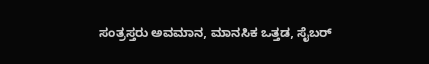ಸಂತ್ರಸ್ತರು ಅವಮಾನ, ಮಾನಸಿಕ ಒತ್ತಡ, ಸೈಬರ್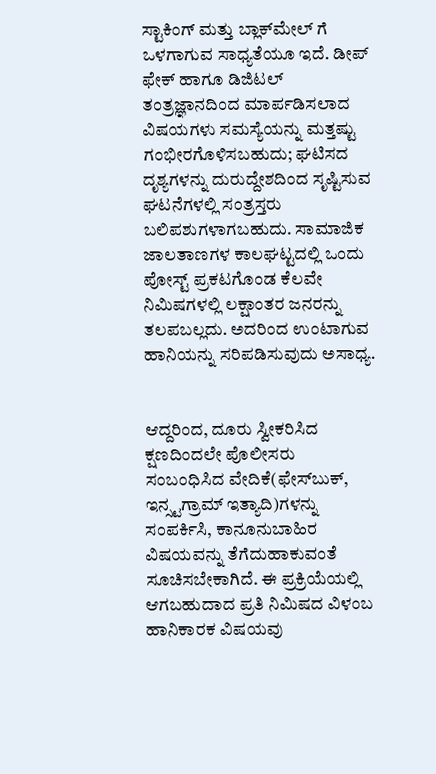ಸ್ಟಾಕಿಂಗ್ ಮತ್ತು ಬ್ಲಾಕ್‌ಮೇಲ್‌ ಗೆ ಒಳಗಾಗುವ ಸಾಧ್ಯತೆಯೂ ಇದೆ. ಡೀಪ್‌ ಫೇಕ್ ಹಾಗೂ ಡಿಜಿಟಲ್ ತಂತ್ರಜ್ಞಾನದಿಂದ ಮಾರ್ಪಡಿಸಲಾದ ವಿಷಯಗಳು ಸಮಸ್ಯೆಯನ್ನು ಮತ್ತಷ್ಟು ಗಂಭೀರಗೊಳಿಸಬಹುದು; ಘಟಿಸದ ದೃಶ್ಯಗಳನ್ನು ದುರುದ್ದೇಶದಿಂದ ಸೃಷ್ಟಿಸುವ ಘಟನೆಗಳಲ್ಲಿ ಸಂತ್ರಸ್ತರು ಬಲಿಪಶುಗಳಾಗಬಹುದು. ಸಾಮಾಜಿಕ ಜಾಲತಾಣಗಳ ಕಾಲಘಟ್ಟದಲ್ಲಿ ಒಂದು ಪೋಸ್ಟ್ ಪ್ರಕಟಗೊಂಡ ಕೆಲವೇ ನಿಮಿಷಗಳಲ್ಲಿ ಲಕ್ಷಾಂತರ ಜನರನ್ನು ತಲಪಬಲ್ಲದು. ಅದರಿಂದ ಉಂಟಾಗುವ ಹಾನಿಯನ್ನು ಸರಿಪಡಿಸುವುದು ಅಸಾಧ್ಯ.


ಆದ್ದರಿಂದ, ದೂರು ಸ್ವೀಕರಿಸಿದ ಕ್ಷಣದಿಂದಲೇ ಪೊಲೀಸರು ಸಂಬಂಧಿಸಿದ ವೇದಿಕೆ(ಫೇಸ್‌ಬುಕ್, ಇನ್ಸ್ಟಗ್ರಾಮ್‌ ಇತ್ಯಾದಿ)ಗಳನ್ನು ಸಂಪರ್ಕಿಸಿ, ಕಾನೂನುಬಾಹಿರ ವಿಷಯವನ್ನು ತೆಗೆದುಹಾಕುವಂತೆ ಸೂಚಿಸಬೇಕಾಗಿದೆ. ಈ ಪ್ರಕ್ರಿಯೆಯಲ್ಲಿ ಆಗಬಹುದಾದ ಪ್ರತಿ ನಿಮಿಷದ ವಿಳಂಬ ಹಾನಿಕಾರಕ ವಿಷಯವು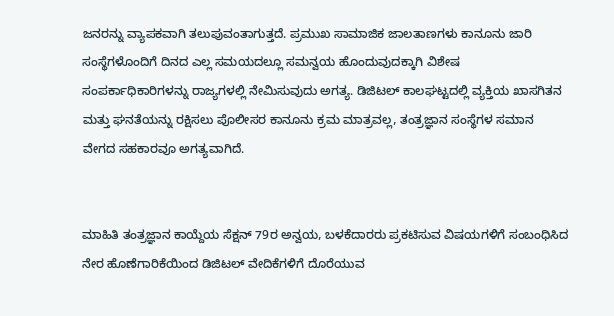ಜನರನ್ನು ವ್ಯಾಪಕವಾಗಿ ತಲುಪುವಂತಾಗುತ್ತದೆ. ಪ್ರಮುಖ ಸಾಮಾಜಿಕ ಜಾಲತಾಣಗಳು ಕಾನೂನು ಜಾರಿ ಸಂಸ್ಥೆಗಳೊಂದಿಗೆ ದಿನದ ಎಲ್ಲ ಸಮಯದಲ್ಲೂ ಸಮನ್ವಯ ಹೊಂದುವುದಕ್ಕಾಗಿ ವಿಶೇಷ ಸಂಪರ್ಕಾಧಿಕಾರಿಗಳನ್ನು ರಾಜ್ಯಗಳಲ್ಲಿ ನೇಮಿಸುವುದು ಅಗತ್ಯ. ಡಿಜಿಟಲ್ ಕಾಲಘಟ್ಟದಲ್ಲಿ ವ್ಯಕ್ತಿಯ ಖಾಸಗಿತನ ಮತ್ತು ಘನತೆಯನ್ನು ರಕ್ಷಿಸಲು ಪೊಲೀಸರ ಕಾನೂನು ಕ್ರಮ ಮಾತ್ರವಲ್ಲ, ತಂತ್ರಜ್ಞಾನ ಸಂಸ್ಥೆಗಳ ಸಮಾನ ವೇಗದ ಸಹಕಾರವೂ ಅಗತ್ಯವಾಗಿದೆ.


ಮಾಹಿತಿ ತಂತ್ರಜ್ಞಾನ ಕಾಯ್ದೆಯ ಸೆಕ್ಷನ್ 79ರ ಅನ್ವಯ, ಬಳಕೆದಾರರು ಪ್ರಕಟಿಸುವ ವಿಷಯಗಳಿಗೆ ಸಂಬಂಧಿಸಿದ ನೇರ ಹೊಣೆಗಾರಿಕೆಯಿಂದ ಡಿಜಿಟಲ್ ವೇದಿಕೆಗಳಿಗೆ ದೊರೆಯುವ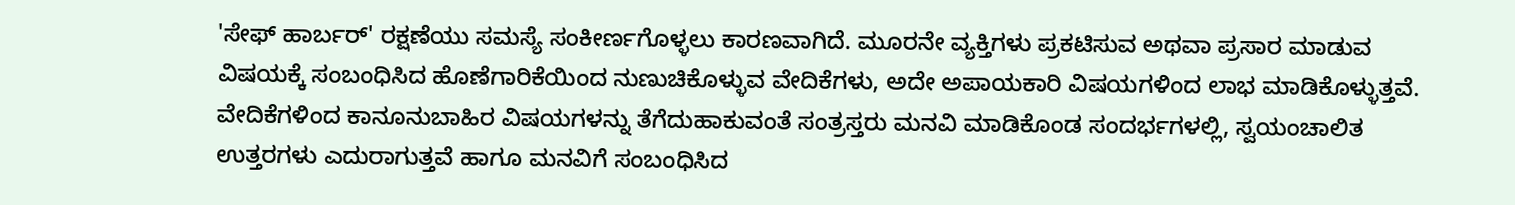'ಸೇಫ್ ಹಾರ್ಬರ್' ರಕ್ಷಣೆಯು ಸಮಸ್ಯೆ ಸಂಕೀರ್ಣಗೊಳ್ಳಲು ಕಾರಣವಾಗಿದೆ. ಮೂರನೇ ವ್ಯಕ್ತಿಗಳು ಪ್ರಕಟಿಸುವ ಅಥವಾ ಪ್ರಸಾರ ಮಾಡುವ ವಿಷಯಕ್ಕೆ ಸಂಬಂಧಿಸಿದ ಹೊಣೆಗಾರಿಕೆಯಿಂದ ನುಣುಚಿಕೊಳ್ಳುವ ವೇದಿಕೆಗಳು, ಅದೇ ಅಪಾಯಕಾರಿ ವಿಷಯಗಳಿಂದ ಲಾಭ ಮಾಡಿಕೊಳ್ಳುತ್ತವೆ. ವೇದಿಕೆಗಳಿಂದ ಕಾನೂನುಬಾಹಿರ ವಿಷಯಗಳನ್ನು ತೆಗೆದುಹಾಕುವಂತೆ ಸಂತ್ರಸ್ತರು ಮನವಿ ಮಾಡಿಕೊಂಡ ಸಂದರ್ಭಗಳಲ್ಲಿ, ಸ್ವಯಂಚಾಲಿತ ಉತ್ತರಗಳು ಎದುರಾಗುತ್ತವೆ ಹಾಗೂ ಮನವಿಗೆ ಸಂಬಂಧಿಸಿದ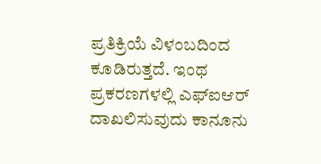ಪ್ರತಿಕ್ರಿಯೆ ವಿಳಂಬದಿಂದ ಕೂಡಿರುತ್ತದೆ. ಇಂಥ ಪ್ರಕರಣಗಳಲ್ಲಿ ಎಫ್‌ಐಆರ್ ದಾಖಲಿಸುವುದು ಕಾನೂನು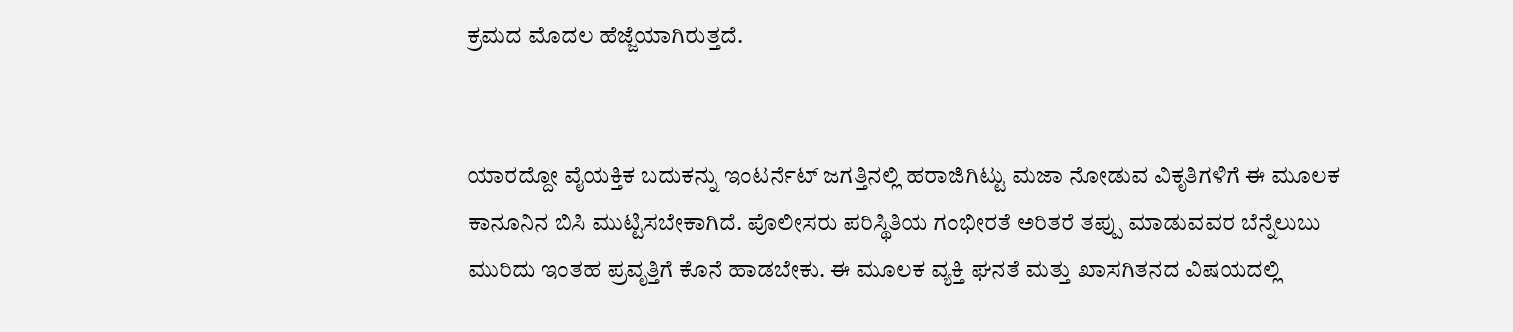ಕ್ರಮದ ಮೊದಲ ಹೆಜ್ಜೆಯಾಗಿರುತ್ತದೆ.


ಯಾರದ್ದೋ ವೈಯಕ್ತಿಕ ಬದುಕನ್ನು ಇಂಟರ್ನೆಟ್ ಜಗತ್ತಿನಲ್ಲಿ ಹರಾಜಿಗಿಟ್ಟು ಮಜಾ ನೋಡುವ ವಿಕೃತಿಗಳಿಗೆ ಈ ಮೂಲಕ ಕಾನೂನಿನ ಬಿಸಿ ಮುಟ್ಟಿಸಬೇಕಾಗಿದೆ. ಪೊಲೀಸರು ಪರಿಸ್ಥಿತಿಯ ಗಂಭೀರತೆ ಅರಿತರೆ ತಪ್ಪು ಮಾಡುವವರ ಬೆನ್ನೆಲುಬು ಮುರಿದು ಇಂತಹ ಪ್ರವೃತ್ತಿಗೆ ಕೊನೆ ಹಾಡಬೇಕು. ಈ ಮೂಲಕ ವ್ಯಕ್ತಿ ಘನತೆ ಮತ್ತು ಖಾಸಗಿತನದ ವಿಷಯದಲ್ಲಿ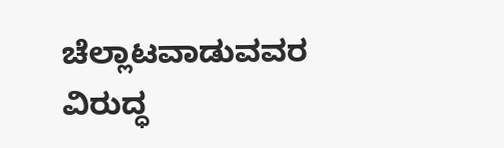ಚೆಲ್ಲಾಟವಾಡುವವರ ವಿರುದ್ಧ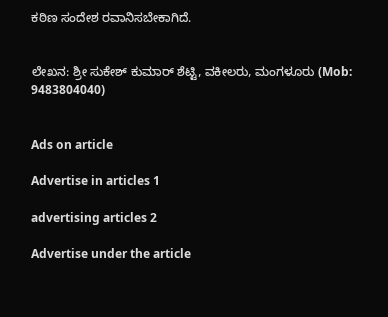ಕಠಿಣ ಸಂದೇಶ ರವಾನಿಸಬೇಕಾಗಿದೆ.


ಲೇಖನ: ಶ್ರೀ ಸುಕೇಶ್ ಕುಮಾರ್ ಶೆಟ್ಟಿ, ವಕೀಲರು, ಮಂಗಳೂರು (Mob: 9483804040)


Ads on article

Advertise in articles 1

advertising articles 2

Advertise under the article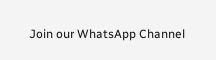Join our WhatsApp Channel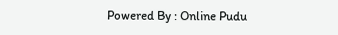Powered By : Online Pudu